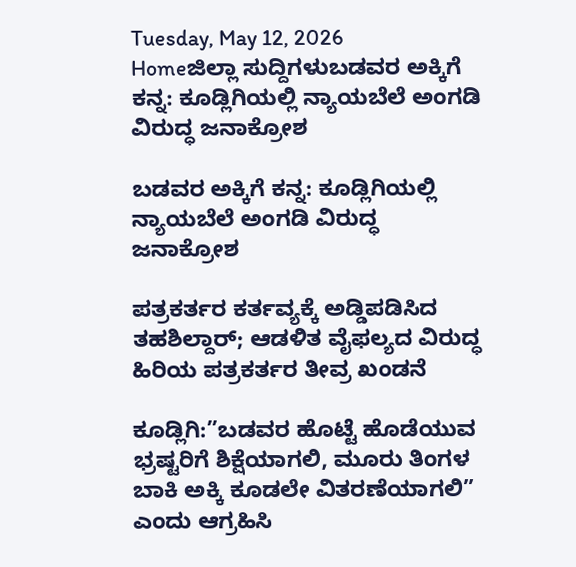Tuesday, May 12, 2026
Homeಜಿಲ್ಲಾ ಸುದ್ದಿಗಳುಬಡವರ ಅಕ್ಕಿಗೆ ಕನ್ನ: ಕೂಡ್ಲಿಗಿಯಲ್ಲಿ ನ್ಯಾಯಬೆಲೆ ಅಂಗಡಿ ವಿರುದ್ಧ ಜನಾಕ್ರೋಶ

ಬಡವರ ಅಕ್ಕಿಗೆ ಕನ್ನ: ಕೂಡ್ಲಿಗಿಯಲ್ಲಿ ನ್ಯಾಯಬೆಲೆ ಅಂಗಡಿ ವಿರುದ್ಧ ಜನಾಕ್ರೋಶ

ಪತ್ರಕರ್ತರ ಕರ್ತವ್ಯಕ್ಕೆ ಅಡ್ಡಿಪಡಿಸಿದ ತಹಶಿಲ್ದಾರ್; ಆಡಳಿತ ವೈಫಲ್ಯದ ವಿರುದ್ಧ ಹಿರಿಯ ಪತ್ರಕರ್ತರ ತೀವ್ರ ಖಂಡನೆ

ಕೂಡ್ಲಿಗಿ:”ಬಡವರ ಹೊಟ್ಟೆ ಹೊಡೆಯುವ ಭ್ರಷ್ಟರಿಗೆ ಶಿಕ್ಷೆಯಾಗಲಿ, ಮೂರು ತಿಂಗಳ ಬಾಕಿ ಅಕ್ಕಿ ಕೂಡಲೇ ವಿತರಣೆಯಾಗಲಿ” ಎಂದು ಆಗ್ರಹಿಸಿ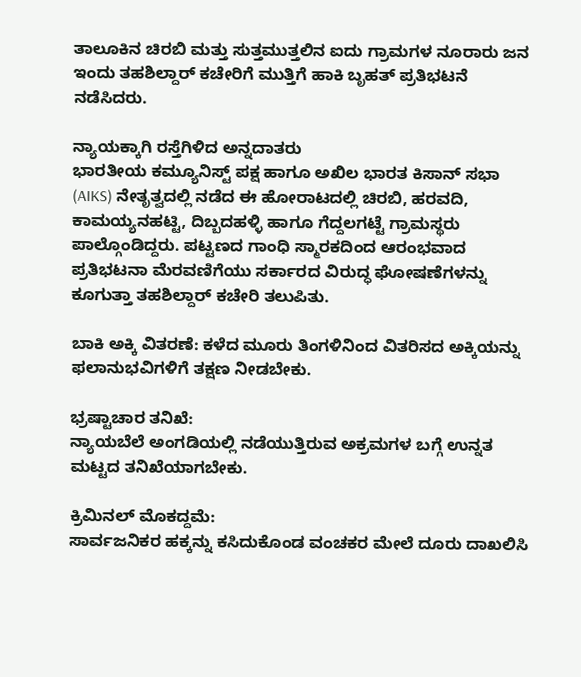ತಾಲೂಕಿನ ಚಿರಬಿ ಮತ್ತು ಸುತ್ತಮುತ್ತಲಿನ ಐದು ಗ್ರಾಮಗಳ ನೂರಾರು ಜನ ಇಂದು ತಹಶಿಲ್ದಾರ್ ಕಚೇರಿಗೆ ಮುತ್ತಿಗೆ ಹಾಕಿ ಬೃಹತ್ ಪ್ರತಿಭಟನೆ ನಡೆಸಿದರು.

ನ್ಯಾಯಕ್ಕಾಗಿ ರಸ್ತೆಗಿಳಿದ ಅನ್ನದಾತರು
ಭಾರತೀಯ ಕಮ್ಯೂನಿಸ್ಟ್ ಪಕ್ಷ ಹಾಗೂ ಅಖಿಲ ಭಾರತ ಕಿಸಾನ್ ಸಭಾ (AIKS) ನೇತೃತ್ವದಲ್ಲಿ ನಡೆದ ಈ ಹೋರಾಟದಲ್ಲಿ ಚಿರಬಿ, ಹರವದಿ, ಕಾಮಯ್ಯನಹಟ್ಟಿ, ದಿಬ್ಬದಹಳ್ಳಿ ಹಾಗೂ ಗೆದ್ದಲಗಟ್ಟೆ ಗ್ರಾಮಸ್ಥರು ಪಾಲ್ಗೊಂಡಿದ್ದರು. ಪಟ್ಟಣದ ಗಾಂಧಿ ಸ್ಮಾರಕದಿಂದ ಆರಂಭವಾದ ಪ್ರತಿಭಟನಾ ಮೆರವಣಿಗೆಯು ಸರ್ಕಾರದ ವಿರುದ್ಧ ಘೋಷಣೆಗಳನ್ನು ಕೂಗುತ್ತಾ ತಹಶಿಲ್ದಾರ್ ಕಚೇರಿ ತಲುಪಿತು.

ಬಾಕಿ ಅಕ್ಕಿ ವಿತರಣೆ: ಕಳೆದ ಮೂರು ತಿಂಗಳಿನಿಂದ ವಿತರಿಸದ ಅಕ್ಕಿಯನ್ನು ಫಲಾನುಭವಿಗಳಿಗೆ ತಕ್ಷಣ ನೀಡಬೇಕು.

ಭ್ರಷ್ಟಾಚಾರ ತನಿಖೆ:
ನ್ಯಾಯಬೆಲೆ ಅಂಗಡಿಯಲ್ಲಿ ನಡೆಯುತ್ತಿರುವ ಅಕ್ರಮಗಳ ಬಗ್ಗೆ ಉನ್ನತ ಮಟ್ಟದ ತನಿಖೆಯಾಗಬೇಕು.

ಕ್ರಿಮಿನಲ್ ಮೊಕದ್ದಮೆ:
ಸಾರ್ವಜನಿಕರ ಹಕ್ಕನ್ನು ಕಸಿದುಕೊಂಡ ವಂಚಕರ ಮೇಲೆ ದೂರು ದಾಖಲಿಸಿ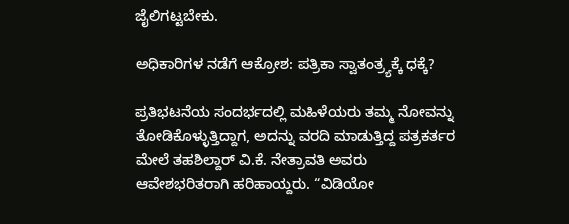ಜೈಲಿಗಟ್ಟಬೇಕು.

ಅಧಿಕಾರಿಗಳ ನಡೆಗೆ ಆಕ್ರೋಶ: ಪತ್ರಿಕಾ ಸ್ವಾತಂತ್ರ್ಯಕ್ಕೆ ಧಕ್ಕೆ?

ಪ್ರತಿಭಟನೆಯ ಸಂದರ್ಭದಲ್ಲಿ ಮಹಿಳೆಯರು ತಮ್ಮ ನೋವನ್ನು ತೋಡಿಕೊಳ್ಳುತ್ತಿದ್ದಾಗ, ಅದನ್ನು ವರದಿ ಮಾಡುತ್ತಿದ್ದ ಪತ್ರಕರ್ತರ ಮೇಲೆ ತಹಶಿಲ್ದಾರ್ ವಿ.ಕೆ. ನೇತ್ರಾವತಿ ಅವರು ಆವೇಶಭರಿತರಾಗಿ ಹರಿಹಾಯ್ದರು. “ವಿಡಿಯೋ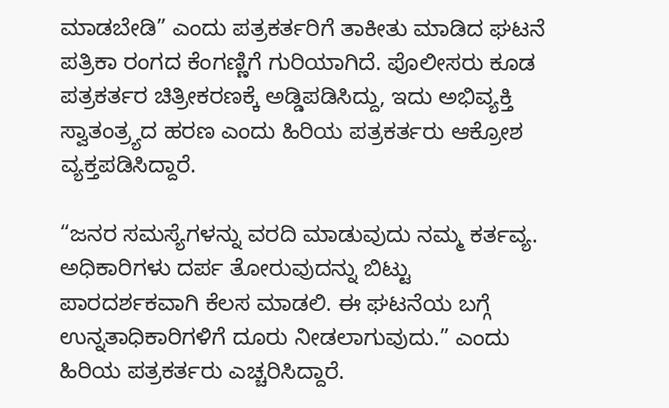ಮಾಡಬೇಡಿ” ಎಂದು ಪತ್ರಕರ್ತರಿಗೆ ತಾಕೀತು ಮಾಡಿದ ಘಟನೆ ಪತ್ರಿಕಾ ರಂಗದ ಕೆಂಗಣ್ಣಿಗೆ ಗುರಿಯಾಗಿದೆ. ಪೊಲೀಸರು ಕೂಡ ಪತ್ರಕರ್ತರ ಚಿತ್ರೀಕರಣಕ್ಕೆ ಅಡ್ಡಿಪಡಿಸಿದ್ದು, ಇದು ಅಭಿವ್ಯಕ್ತಿ ಸ್ವಾತಂತ್ರ್ಯದ ಹರಣ ಎಂದು ಹಿರಿಯ ಪತ್ರಕರ್ತರು ಆಕ್ರೋಶ ವ್ಯಕ್ತಪಡಿಸಿದ್ದಾರೆ.

“ಜನರ ಸಮಸ್ಯೆಗಳನ್ನು ವರದಿ ಮಾಡುವುದು ನಮ್ಮ ಕರ್ತವ್ಯ. ಅಧಿಕಾರಿಗಳು ದರ್ಪ ತೋರುವುದನ್ನು ಬಿಟ್ಟು ಪಾರದರ್ಶಕವಾಗಿ ಕೆಲಸ ಮಾಡಲಿ. ಈ ಘಟನೆಯ ಬಗ್ಗೆ ಉನ್ನತಾಧಿಕಾರಿಗಳಿಗೆ ದೂರು ನೀಡಲಾಗುವುದು.” ಎಂದು ಹಿರಿಯ ಪತ್ರಕರ್ತರು ಎಚ್ಚರಿಸಿದ್ದಾರೆ.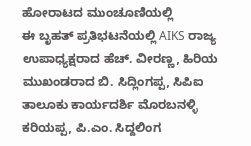ಹೋರಾಟದ ಮುಂಚೂಣಿಯಲ್ಲಿ
ಈ ಬೃಹತ್ ಪ್ರತಿಭಟನೆಯಲ್ಲಿ AIKS ರಾಜ್ಯ ಉಪಾಧ್ಯಕ್ಷರಾದ ಹೆಚ್. ವೀರಣ್ಣ, ಹಿರಿಯ ಮುಖಂಡರಾದ ಬಿ. ಸಿದ್ಲಿಂಗಪ್ಪ, ಸಿಪಿಐ ತಾಲೂಕು ಕಾರ್ಯದರ್ಶಿ ಮೊರಬನಳ್ಳಿ ಕರಿಯಪ್ಪ, ಪಿ.ಎಂ. ಸಿದ್ದಲಿಂಗ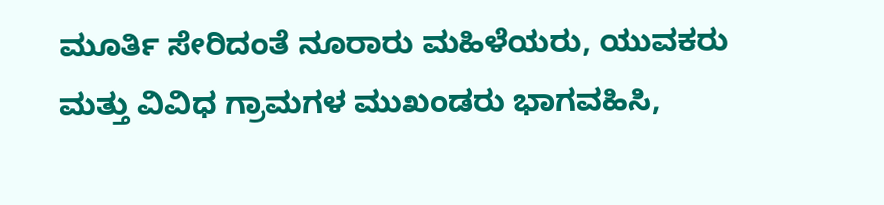ಮೂರ್ತಿ ಸೇರಿದಂತೆ ನೂರಾರು ಮಹಿಳೆಯರು, ಯುವಕರು ಮತ್ತು ವಿವಿಧ ಗ್ರಾಮಗಳ ಮುಖಂಡರು ಭಾಗವಹಿಸಿ,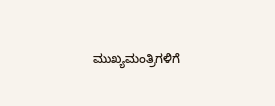ಮುಖ್ಯಮಂತ್ರಿಗಳಿಗೆ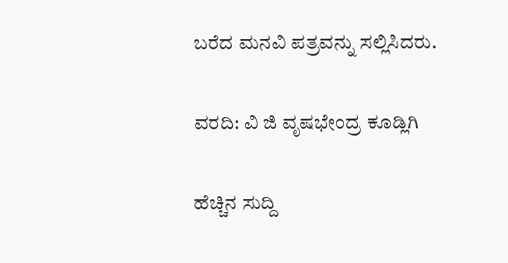ಬರೆದ ಮನವಿ ಪತ್ರವನ್ನು ಸಲ್ಲಿಸಿದರು.

ವರದಿ: ವಿ ಜಿ ವೃಷಭೇಂದ್ರ ಕೂಡ್ಲಿಗಿ

ಹೆಚ್ಚಿನ ಸುದ್ದಿ